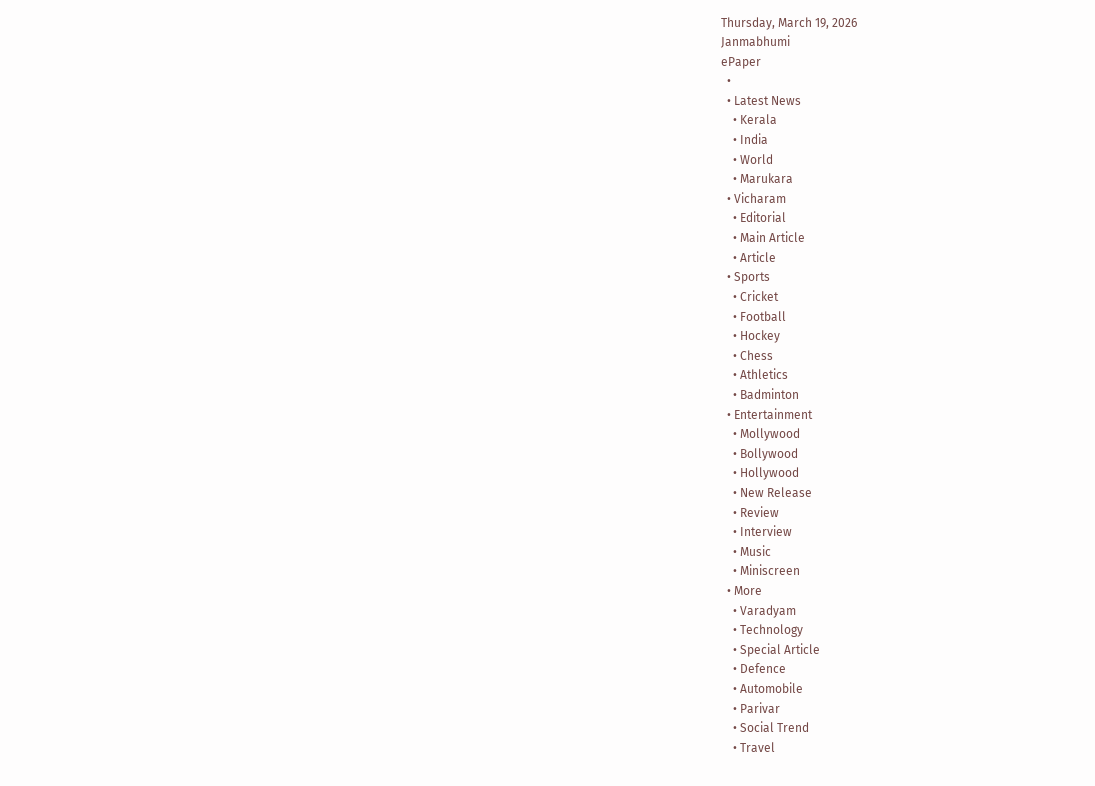Thursday, March 19, 2026
Janmabhumi
ePaper
  •
  • Latest News
    • Kerala
    • India
    • World
    • Marukara
  • Vicharam
    • Editorial
    • Main Article
    • Article
  • Sports
    • Cricket
    • Football
    • Hockey
    • Chess
    • Athletics
    • Badminton
  • Entertainment
    • Mollywood
    • Bollywood
    • Hollywood
    • New Release
    • Review
    • Interview
    • Music
    • Miniscreen
  • More
    • Varadyam
    • Technology
    • Special Article
    • Defence
    • Automobile
    • Parivar
    • Social Trend
    • Travel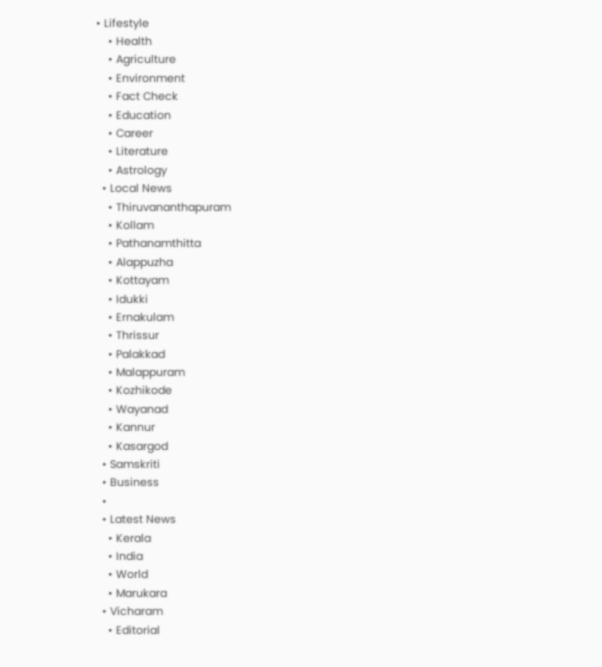• Lifestyle
    • Health
    • Agriculture
    • Environment
    • Fact Check
    • Education
    • Career
    • Literature
    • Astrology
  • Local News
    • Thiruvananthapuram
    • Kollam
    • Pathanamthitta
    • Alappuzha
    • Kottayam
    • Idukki
    • Ernakulam
    • Thrissur
    • Palakkad
    • Malappuram
    • Kozhikode
    • Wayanad
    • Kannur
    • Kasargod
  • Samskriti
  • Business
  •
  • Latest News
    • Kerala
    • India
    • World
    • Marukara
  • Vicharam
    • Editorial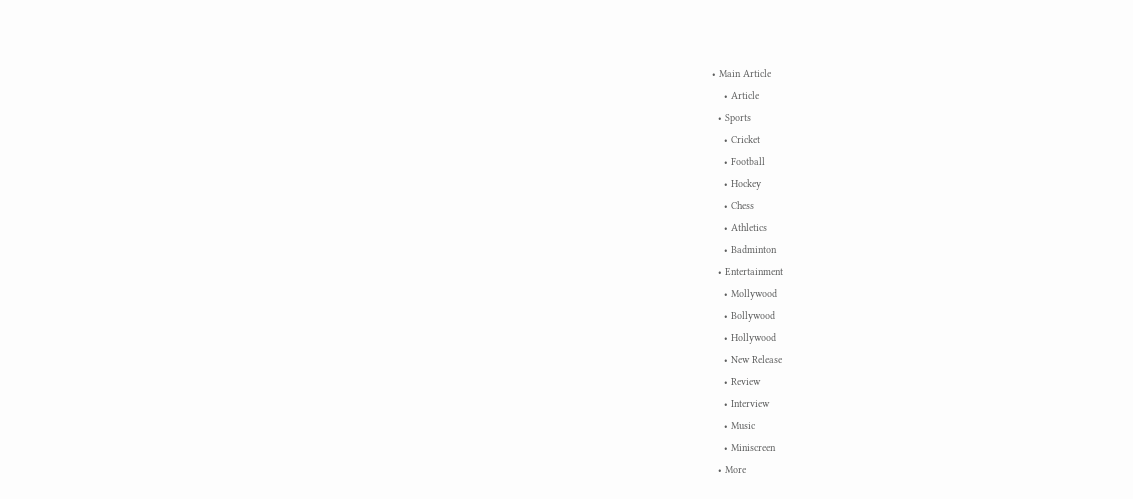• Main Article
    • Article
  • Sports
    • Cricket
    • Football
    • Hockey
    • Chess
    • Athletics
    • Badminton
  • Entertainment
    • Mollywood
    • Bollywood
    • Hollywood
    • New Release
    • Review
    • Interview
    • Music
    • Miniscreen
  • More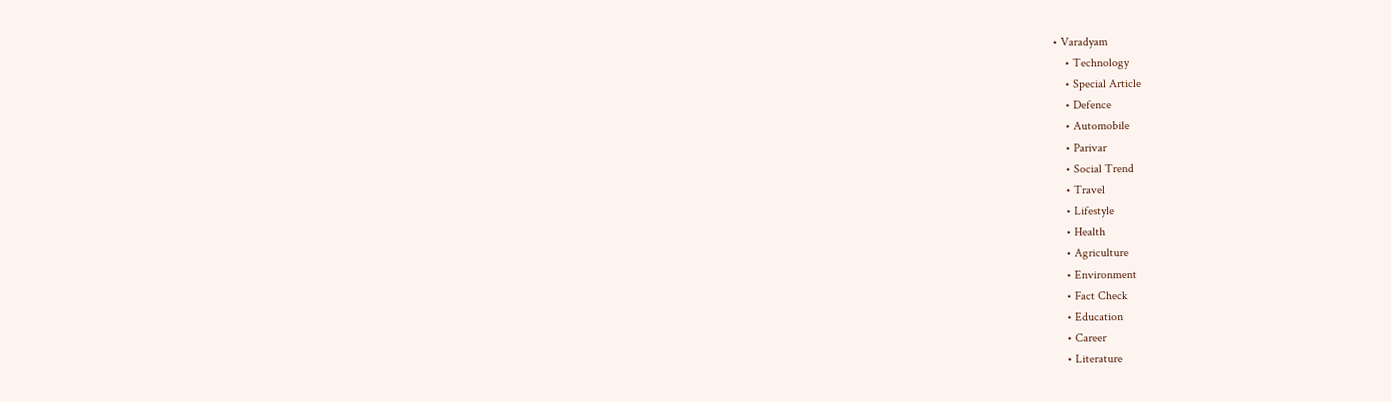• Varadyam
    • Technology
    • Special Article
    • Defence
    • Automobile
    • Parivar
    • Social Trend
    • Travel
    • Lifestyle
    • Health
    • Agriculture
    • Environment
    • Fact Check
    • Education
    • Career
    • Literature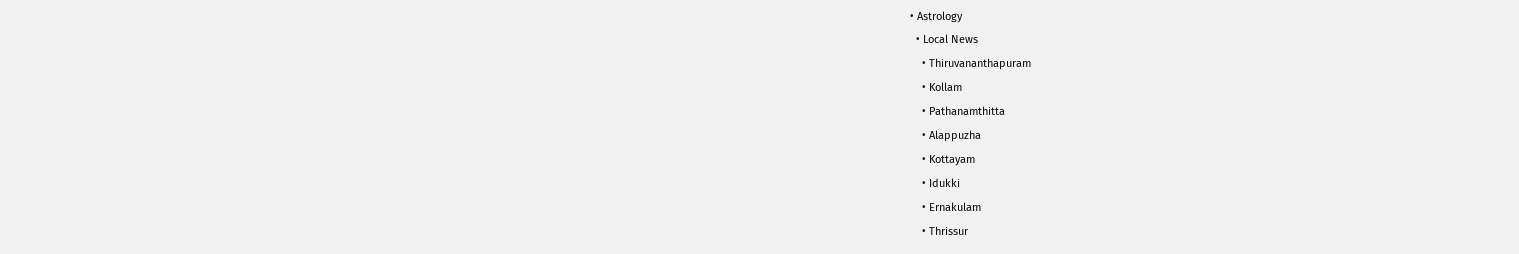• Astrology
  • Local News
    • Thiruvananthapuram
    • Kollam
    • Pathanamthitta
    • Alappuzha
    • Kottayam
    • Idukki
    • Ernakulam
    • Thrissur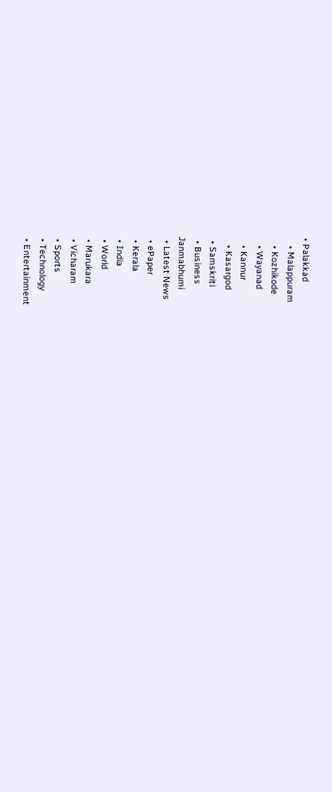• Palakkad
    • Malappuram
    • Kozhikode
    • Wayanad
    • Kannur
    • Kasargod
  • Samskriti
  • Business
Janmabhumi
  • Latest News
  • ePaper
  • Kerala
  • India
  • World
  • Marukara
  • Vicharam
  • Sports
  • Technology
  • Entertainment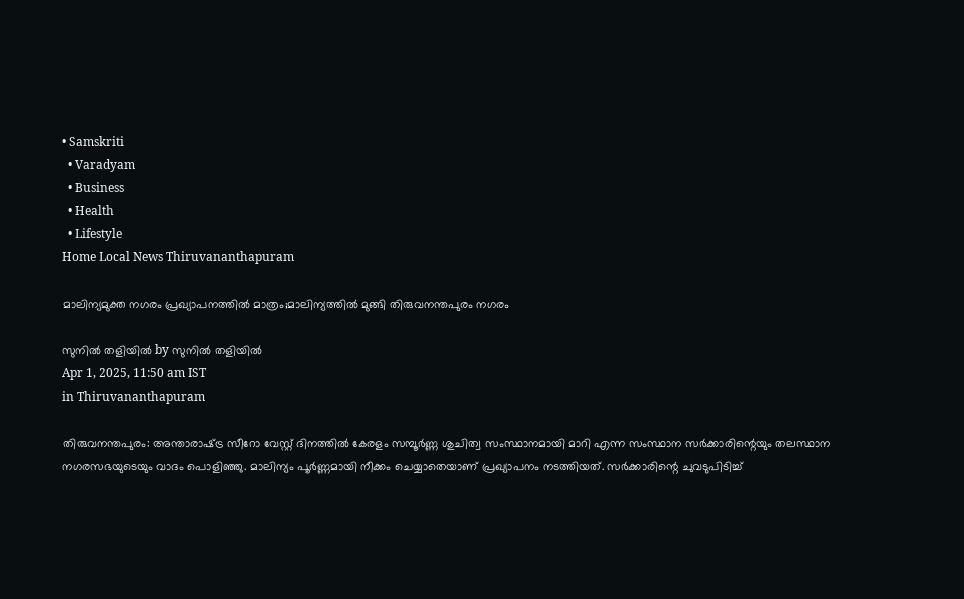• Samskriti
  • Varadyam
  • Business
  • Health
  • Lifestyle
Home Local News Thiruvananthapuram

മാലിന്യമുക്ത നഗരം പ്രഖ്യാപനത്തില്‍ മാത്രം;മാലിന്യത്തില്‍ മുങ്ങി തിരുവനന്തപുരം നഗരം

സുനില്‍ തളിയില്‍ by സുനില്‍ തളിയില്‍
Apr 1, 2025, 11:50 am IST
in Thiruvananthapuram

തിരുവനന്തപുരം: അന്താരാഷ്‌ട്ര സീറോ വേസ്റ്റ് ദിനത്തില്‍ കേരളം സമ്പൂര്‍ണ്ണ ശുചിത്വ സംസ്ഥാനമായി മാറി എന്ന സംസ്ഥാന സര്‍ക്കാരിന്റെയും തലസ്ഥാന നഗരസഭയുടെയും വാദം പൊളിഞ്ഞു. മാലിന്യം പൂര്‍ണ്ണമായി നീക്കം ചെയ്യാതെയാണ് പ്രഖ്യാപനം നടത്തിയത്. സര്‍ക്കാരിന്റെ ചുവടുപിടിച്ച്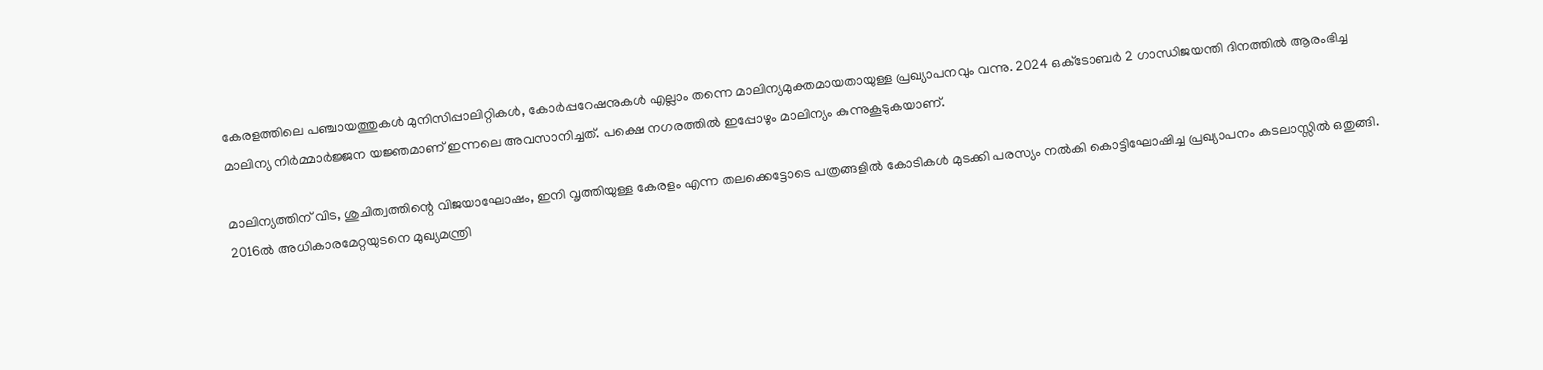കേരളത്തിലെ പഞ്ചായത്തുകള്‍ മുനിസിപ്പാലിറ്റികള്‍, കോര്‍പ്പറേഷനുകള്‍ എല്ലാം തന്നെ മാലിന്യമുക്തമായതായുള്ള പ്രഖ്യാപനവും വന്നു. 2024 ഒക്‌ടോബര്‍ 2 ഗാന്ധിജയന്തി ദിനത്തില്‍ ആരംഭിച്ച മാലിന്യ നിര്‍മ്മാര്‍ജ്ജന യജ്ഞമാണ് ഇന്നലെ അവസാനിച്ചത്. പക്ഷെ നഗരത്തില്‍ ഇപ്പോഴും മാലിന്യം കുന്നുകൂടുകയാണ്.

മാലിന്യത്തിന് വിട, ശുചിത്വത്തിന്റെ വിജയാഘോഷം, ഇനി വൃത്തിയുള്ള കേരളം എന്ന തലക്കെട്ടോടെ പത്രങ്ങളില്‍ കോടികള്‍ മുടക്കി പരസ്യം നല്‍കി കൊട്ടിഘോഷിച്ച പ്രഖ്യാപനം കടലാസ്സില്‍ ഒതുങ്ങി. 2016ല്‍ അധികാരമേറ്റയുടനെ മുഖ്യമന്ത്രി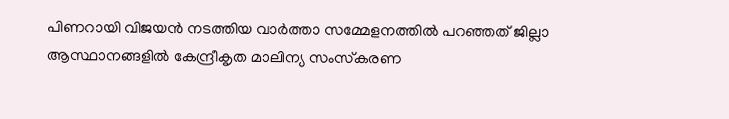പിണറായി വിജയന്‍ നടത്തിയ വാര്‍ത്താ സമ്മേളനത്തില്‍ പറഞ്ഞത് ജില്ലാ ആസ്ഥാനങ്ങളില്‍ കേന്ദ്രീകൃത മാലിന്യ സംസ്‌കരണ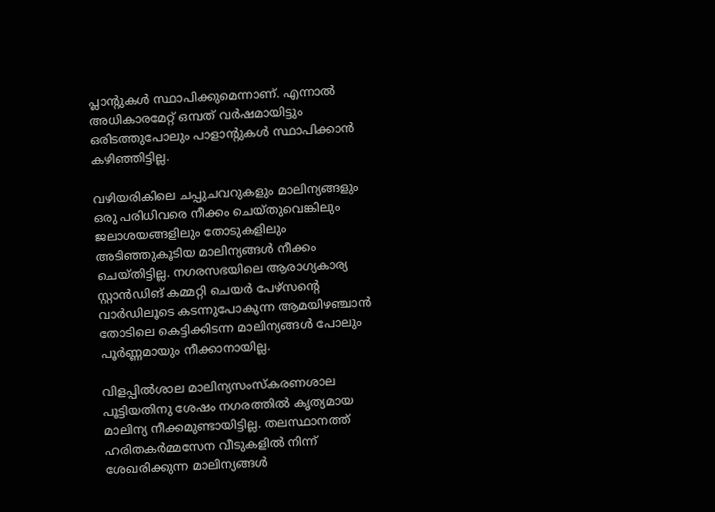പ്ലാന്റുകള്‍ സ്ഥാപിക്കുമെന്നാണ്. എന്നാല്‍ അധികാരമേറ്റ് ഒമ്പത് വര്‍ഷമായിട്ടും ഒരിടത്തുപോലും പാളാന്റുകള്‍ സ്ഥാപിക്കാന്‍ കഴിഞ്ഞിട്ടില്ല.

വഴിയരികിലെ ചപ്പുചവറുകളും മാലിന്യങ്ങളും ഒരു പരിധിവരെ നീക്കം ചെയ്തുവെങ്കിലും ജലാശയങ്ങളിലും തോടുകളിലും അടിഞ്ഞുകൂടിയ മാലിന്യങ്ങള്‍ നീക്കം ചെയ്തിട്ടില്ല. നഗരസഭയിലെ ആരാഗ്യകാര്യ സ്റ്റാന്‍ഡിങ് കമ്മറ്റി ചെയര്‍ പേഴ്‌സന്റെ വാര്‍ഡിലൂടെ കടന്നുപോകുന്ന ആമയിഴഞ്ചാന്‍ തോടിലെ കെട്ടിക്കിടന്ന മാലിന്യങ്ങള്‍ പോലും പൂര്‍ണ്ണമായും നീക്കാനായില്ല.

വിളപ്പില്‍ശാല മാലിന്യസംസ്‌കരണശാല പൂട്ടിയതിനു ശേഷം നഗരത്തില്‍ കൃത്യമായ മാലിന്യ നീക്കമുണ്ടായിട്ടില്ല. തലസ്ഥാനത്ത് ഹരിതകര്‍മ്മസേന വീടുകളില്‍ നിന്ന് ശേഖരിക്കുന്ന മാലിന്യങ്ങള്‍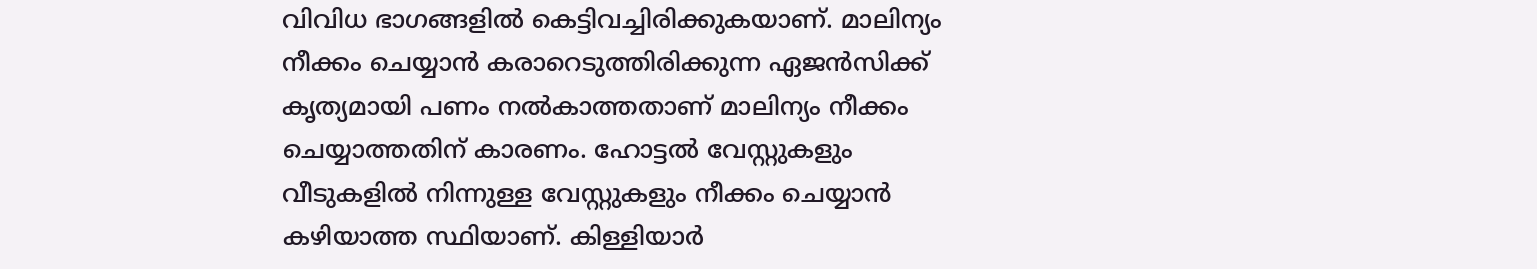വിവിധ ഭാഗങ്ങളില്‍ കെട്ടിവച്ചിരിക്കുകയാണ്. മാലിന്യം നീക്കം ചെയ്യാന്‍ കരാറെടുത്തിരിക്കുന്ന ഏജന്‍സിക്ക് കൃത്യമായി പണം നല്‍കാത്തതാണ് മാലിന്യം നീക്കം ചെയ്യാത്തതിന് കാരണം. ഹോട്ടല്‍ വേസ്റ്റുകളും വീടുകളില്‍ നിന്നുള്ള വേസ്റ്റുകളും നീക്കം ചെയ്യാന്‍ കഴിയാത്ത സ്ഥിയാണ്. കിള്ളിയാര്‍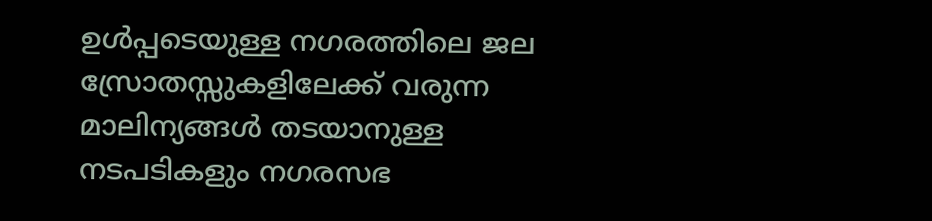ഉള്‍പ്പടെയുള്ള നഗരത്തിലെ ജല സ്രോതസ്സുകളിലേക്ക് വരുന്ന മാലിന്യങ്ങള്‍ തടയാനുള്ള നടപടികളും നഗരസഭ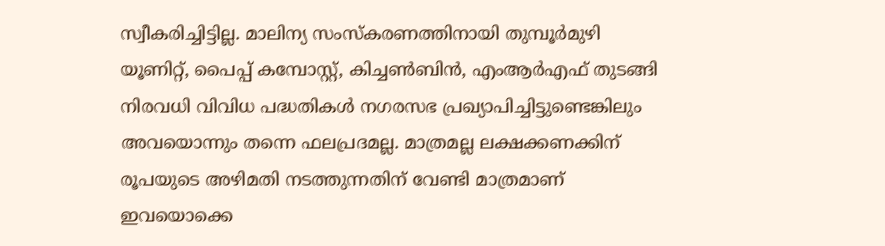സ്വീകരിച്ചിട്ടില്ല. മാലിന്യ സംസ്‌കരണത്തിനായി തുമ്പൂര്‍മുഴി യൂണിറ്റ്, പൈപ്പ് കമ്പോസ്റ്റ്, കിച്ചണ്‍ബിന്‍, എംആര്‍എഫ് തുടങ്ങി നിരവധി വിവിധ പദ്ധതികള്‍ നഗരസഭ പ്രഖ്യാപിച്ചിട്ടുണ്ടെങ്കിലും അവയൊന്നും തന്നെ ഫലപ്രദമല്ല. മാത്രമല്ല ലക്ഷക്കണക്കിന് രൂപയുടെ അഴിമതി നടത്തുന്നതിന് വേണ്ടി മാത്രമാണ് ഇവയൊക്കെ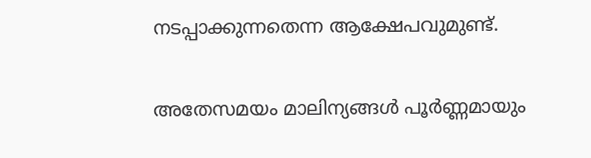നടപ്പാക്കുന്നതെന്ന ആക്ഷേപവുമുണ്ട്.

അതേസമയം മാലിന്യങ്ങള്‍ പൂര്‍ണ്ണമായും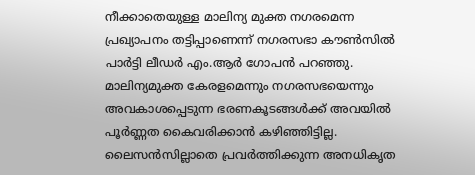നീക്കാതെയുള്ള മാലിന്യ മുക്ത നഗരമെന്ന പ്രഖ്യാപനം തട്ടിപ്പാണെന്ന് നഗരസഭാ കൗണ്‍സില്‍ പാര്‍ട്ടി ലീഡര്‍ എം.ആര്‍ ഗോപന്‍ പറഞ്ഞു. മാലിന്യമുക്ത കേരളമെന്നും നഗരസഭയെന്നും അവകാശപ്പെടുന്ന ഭരണകൂടങ്ങള്‍ക്ക് അവയില്‍ പൂര്‍ണ്ണത കൈവരിക്കാന്‍ കഴിഞ്ഞിട്ടില്ല. ലൈസന്‍സില്ലാതെ പ്രവര്‍ത്തിക്കുന്ന അനധികൃത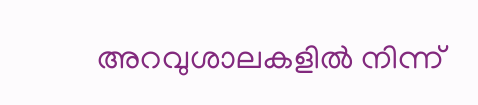അറവുശാലകളില്‍ നിന്ന്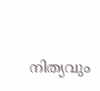നിത്യവും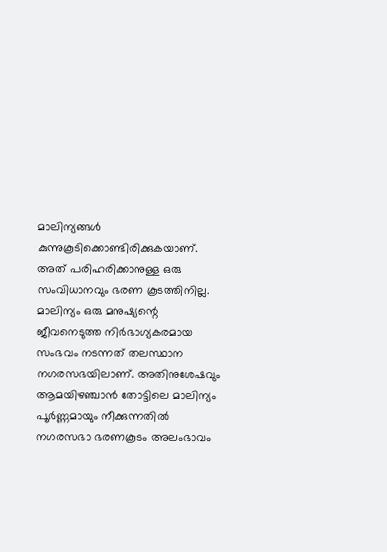മാലിന്യങ്ങള്‍ കുന്നുകൂടിക്കൊണ്ടിരിക്കുകയാണ്. അത് പരിഹരിക്കാനുള്ള ഒരു സംവിധാനവും ഭരണ കൂടത്തിനില്ല. മാലിന്യം ഒരു മനുഷ്യന്റെ ജീവനെടുത്ത നിര്‍ഭാഗ്യകരമായ സംഭവം നടന്നത് തലസ്ഥാന നഗരസഭയിലാണ്. അതിനുശേഷവും ആമയിഴഞ്ചാന്‍ തോട്ടിലെ മാലിന്യം പൂര്‍ണ്ണമായും നീക്കുന്നതില്‍ നഗരസഭാ ഭരണകൂടം അലംഭാവം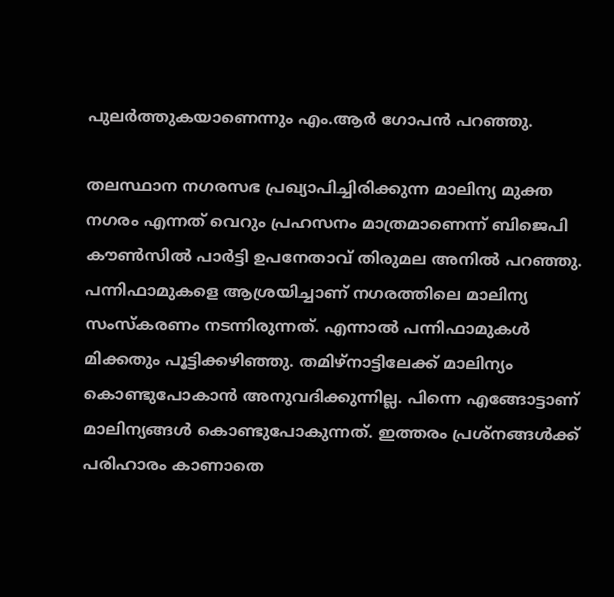പുലര്‍ത്തുകയാണെന്നും എം.ആര്‍ ഗോപന്‍ പറഞ്ഞു.

തലസ്ഥാന നഗരസഭ പ്രഖ്യാപിച്ചിരിക്കുന്ന മാലിന്യ മുക്ത നഗരം എന്നത് വെറും പ്രഹസനം മാത്രമാണെന്ന് ബിജെപി കൗണ്‍സില്‍ പാര്‍ട്ടി ഉപനേതാവ് തിരുമല അനില്‍ പറഞ്ഞു. പന്നിഫാമുകളെ ആശ്രയിച്ചാണ് നഗരത്തിലെ മാലിന്യ സംസ്‌കരണം നടന്നിരുന്നത്. എന്നാല്‍ പന്നിഫാമുകള്‍ മിക്കതും പൂട്ടിക്കഴിഞ്ഞു. തമിഴ്‌നാട്ടിലേക്ക് മാലിന്യം കൊണ്ടുപോകാന്‍ അനുവദിക്കുന്നില്ല. പിന്നെ എങ്ങോട്ടാണ് മാലിന്യങ്ങള്‍ കൊണ്ടുപോകുന്നത്. ഇത്തരം പ്രശ്‌നങ്ങള്‍ക്ക് പരിഹാരം കാണാതെ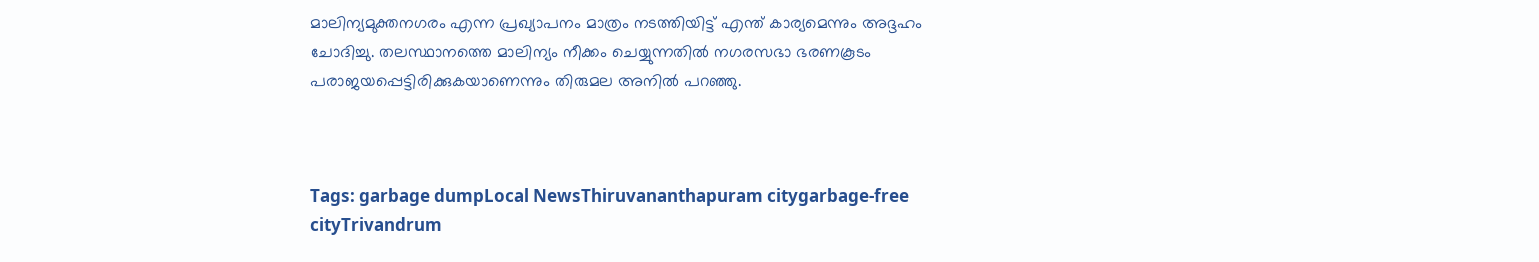മാലിന്യമുക്തനഗരം എന്ന പ്രഖ്യാപനം മാത്രം നടത്തിയിട്ട് എന്ത് കാര്യമെന്നും അദ്ദഹം ചോദിച്ചു. തലസ്ഥാനത്തെ മാലിന്യം നീക്കം ചെയ്യുന്നതില്‍ നഗരസഭാ ഭരണകൂടം പരാജയപ്പെട്ടിരിക്കുകയാണെന്നും തിരുമല അനില്‍ പറഞ്ഞു.



Tags: garbage dumpLocal NewsThiruvananthapuram citygarbage-free cityTrivandrum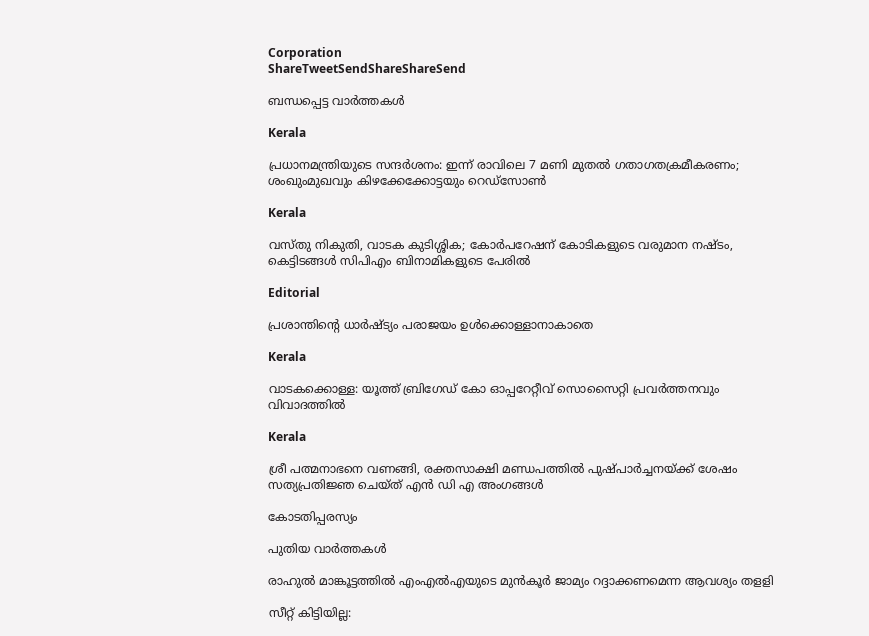Corporation
ShareTweetSendShareShareSend

ബന്ധപ്പെട്ട വാര്‍ത്തകള്‍

Kerala

പ്രധാനമന്ത്രിയുടെ സന്ദര്‍ശനം: ഇന്ന് രാവിലെ 7 മണി മുതല്‍ ഗതാഗതക്രമീകരണം; ശംഖുംമുഖവും കിഴക്കേക്കോട്ടയും റെഡ്‌സോണ്‍

Kerala

വസ്തു നികുതി, വാടക കുടിശ്ശിക; കോര്‍പറേഷന് കോടികളുടെ വരുമാന നഷ്ടം, കെട്ടിടങ്ങള്‍ സിപിഎം ബിനാമികളുടെ പേരില്‍

Editorial

പ്രശാന്തിന്റെ ധാര്‍ഷ്ട്യം പരാജയം ഉള്‍ക്കൊള്ളാനാകാതെ

Kerala

വാടകക്കൊള്ള: യൂത്ത് ബ്രിഗേഡ് കോ ഓപ്പറേറ്റീവ് സൊസൈറ്റി പ്രവര്‍ത്തനവും വിവാദത്തില്‍

Kerala

ശ്രീ പത്മനാഭനെ വണങ്ങി, രക്തസാക്ഷി മണ്ഡപത്തില്‍ പുഷ്പാര്‍ച്ചനയ്‌ക്ക് ശേഷം സത്യപ്രതിജ്ഞ ചെയ്ത് എന്‍ ഡി എ അംഗങ്ങള്‍

കോടതിപ്പരസ്യം

പുതിയ വാര്‍ത്തകള്‍

രാഹുല്‍ മാങ്കൂട്ടത്തില്‍ എംഎല്‍എയുടെ മുന്‍കൂര്‍ ജാമ്യം റദ്ദാക്കണമെന്ന ആവശ്യം തളളി

സീറ്റ് കിട്ടിയില്ല: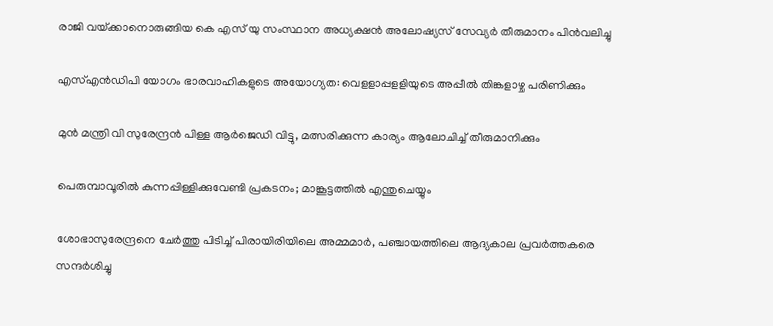രാജി വയ്‌ക്കാനൊരുങ്ങിയ കെ എസ് യു സംസ്ഥാന അധ്യക്ഷന്‍ അലോഷ്യസ് സേവ്യര്‍ തീരുമാനം പിന്‍വലിച്ചു

എസ്എന്‍ഡിപി യോഗം ഭാരവാഹികളുടെ അയോഗ്യത: വെളളാപ്പളളിയുടെ അപ്പീല്‍ തിങ്കളാഴ്ച പരിണിക്കും

മുന്‍ മന്ത്രി വി സുരേന്ദ്രന്‍ പിള്ള ആര്‍ജെഡി വിട്ടു, മത്സരിക്കുന്ന കാര്യം ആലോചിച്ച് തീരുമാനിക്കും

പെരുമ്പാവൂരിൽ കുന്നപ്പിള്ളിക്കുവേണ്ടി പ്രകടനം; മാങ്കൂട്ടത്തിൽ എന്തുചെയ്യും

ശോഭാസുരേന്ദ്രനെ ചേര്‍ത്തു പിടിച്ച് പിരായിരിയിലെ അമ്മമാര്‍, പഞ്ചായത്തിലെ ആദ്യകാല പ്രവര്‍ത്തകരെ സന്ദര്‍ശിച്ചു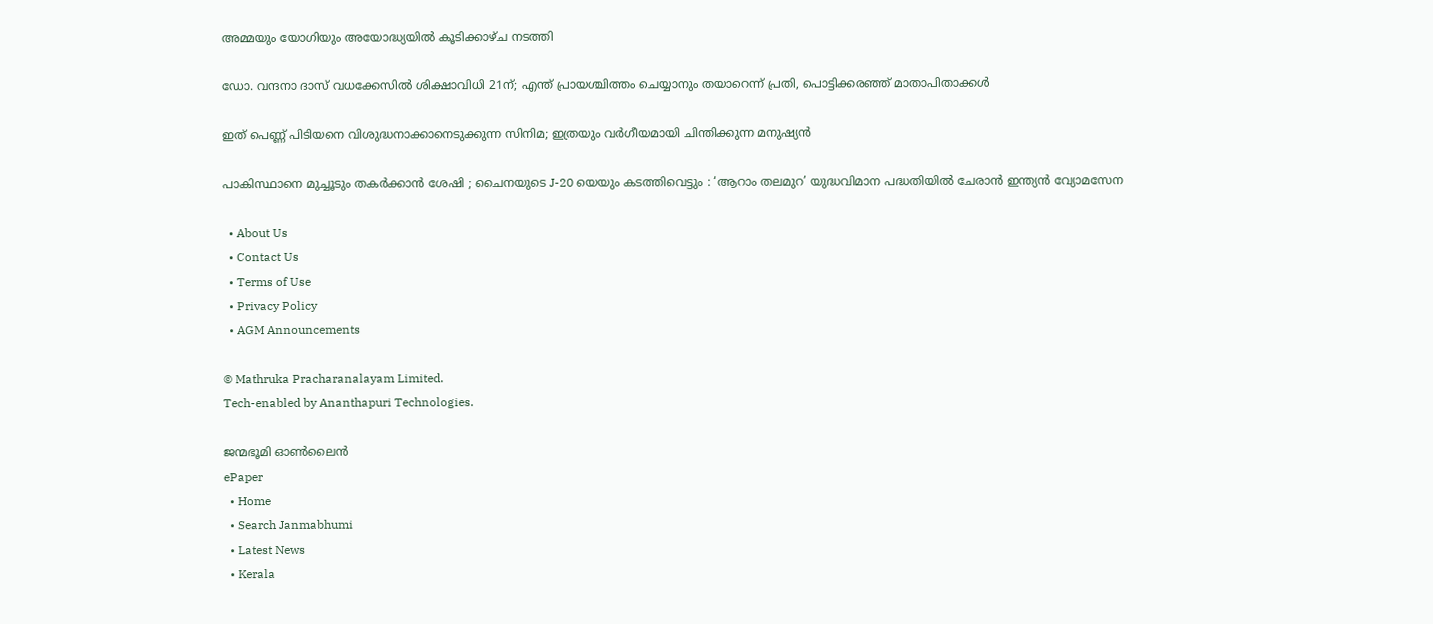അമ്മയും യോഗിയും അയോദ്ധ്യയിൽ കൂടിക്കാഴ്ച നടത്തി

ഡോ. വന്ദനാ ദാസ് വധക്കേസിൽ ശിക്ഷാവിധി 21ന്; എന്ത് പ്രായശ്ചിത്തം ചെയ്യാനും തയാറെന്ന് പ്രതി, പൊട്ടിക്കരഞ്ഞ് മാതാപിതാക്കൾ

ഇത് പെണ്ണ് പിടിയനെ വിശുദ്ധനാക്കാനെടുക്കുന്ന സിനിമ; ഇത്രയും വർഗീയമായി ചിന്തിക്കുന്ന മനുഷ്യൻ

പാകിസ്ഥാനെ മുച്ചൂടും തകർക്കാൻ ശേഷി ; ചൈനയുടെ J-20 യെയും കടത്തിവെട്ടും : ‘ആറാം തലമുറ’ യുദ്ധവിമാന പദ്ധതിയിൽ ചേരാൻ ഇന്ത്യൻ വ്യോമസേന

  • About Us
  • Contact Us
  • Terms of Use
  • Privacy Policy
  • AGM Announcements

© Mathruka Pracharanalayam Limited.
Tech-enabled by Ananthapuri Technologies.

ജന്മഭൂമി ഓണ്‍ലൈന്‍
ePaper
  • Home
  • Search Janmabhumi
  • Latest News
  • Kerala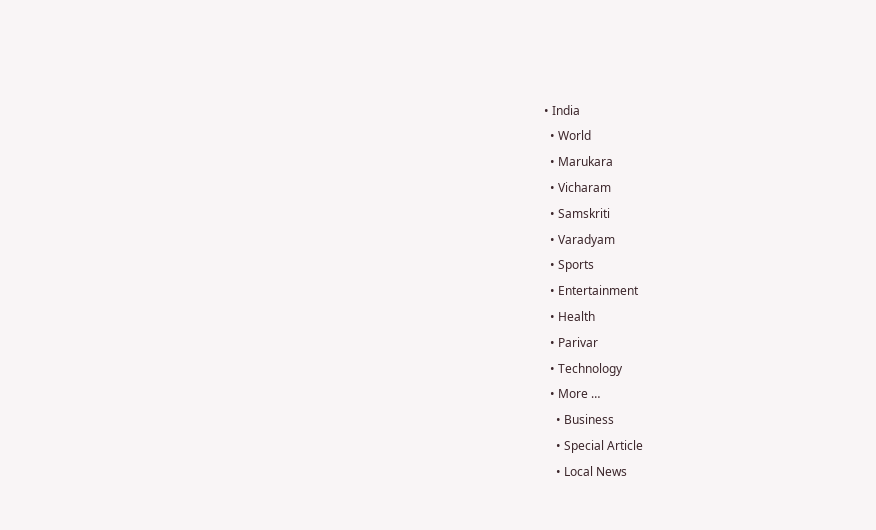• India
  • World
  • Marukara
  • Vicharam
  • Samskriti
  • Varadyam
  • Sports
  • Entertainment
  • Health
  • Parivar
  • Technology
  • More …
    • Business
    • Special Article
    • Local News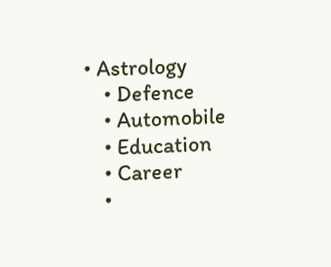• Astrology
    • Defence
    • Automobile
    • Education
    • Career
    •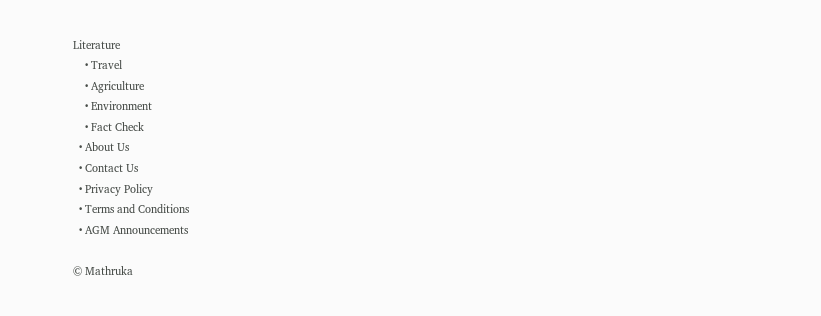Literature
    • Travel
    • Agriculture
    • Environment
    • Fact Check
  • About Us
  • Contact Us
  • Privacy Policy
  • Terms and Conditions
  • AGM Announcements

© Mathruka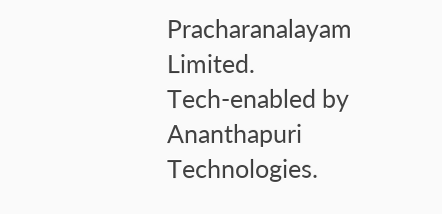Pracharanalayam Limited.
Tech-enabled by Ananthapuri Technologies.